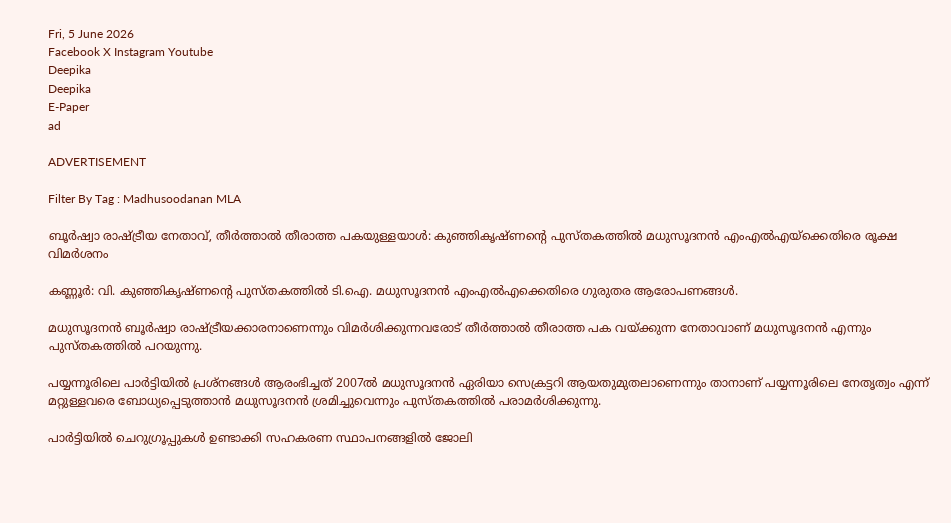Fri, 5 June 2026
Facebook X Instagram Youtube
Deepika
Deepika
E-Paper
ad

ADVERTISEMENT

Filter By Tag : Madhusoodanan MLA

ബൂര്‍ഷ്വാ രാഷ്ട്രീയ നേതാവ്, തീർത്താൽ തീരാത്ത പകയുള്ളയാൾ: കുഞ്ഞികൃഷ്ണന്‍റെ പുസ്തകത്തിൽ മധുസൂദനൻ എംഎൽഎയ്ക്കെതിരെ രൂക്ഷ വിമർശനം

കണ്ണൂര്‍: വി. കുഞ്ഞികൃഷ്ണന്‍റെ പുസ്തകത്തിൽ ടി.ഐ. മധുസൂദനൻ എംഎൽഎക്കെതിരെ ഗുരുതര ആരോപണങ്ങൾ.

മധുസൂദനൻ ബൂർഷ്വാ രാഷ്ട്രീയക്കാരനാണെന്നും വിമർശിക്കുന്നവരോട് തീർത്താൽ തീരാത്ത പക വയ്ക്കുന്ന നേതാവാണ് മധുസൂദനൻ എന്നും പുസ്തകത്തിൽ പറയുന്നു.

പയ്യന്നൂരിലെ പാര്‍ട്ടിയില്‍ പ്രശ്‌നങ്ങള്‍ ആരംഭിച്ചത് 2007ല്‍ മധുസൂദനന്‍ ഏരിയാ സെക്രട്ടറി ആയതുമുതലാണെന്നും താനാണ് പയ്യന്നൂരിലെ നേതൃത്വം എന്ന് മറ്റുള്ളവരെ ബോധ്യപ്പെടുത്താന്‍ മധുസൂദനന്‍ ശ്രമിച്ചുവെന്നും പുസ്തകത്തില്‍ പരാമര്‍ശിക്കുന്നു.

പാര്‍ട്ടിയില്‍ ചെറുഗ്രൂപ്പുകള്‍ ഉണ്ടാക്കി സഹകരണ സ്ഥാപനങ്ങളില്‍ ജോലി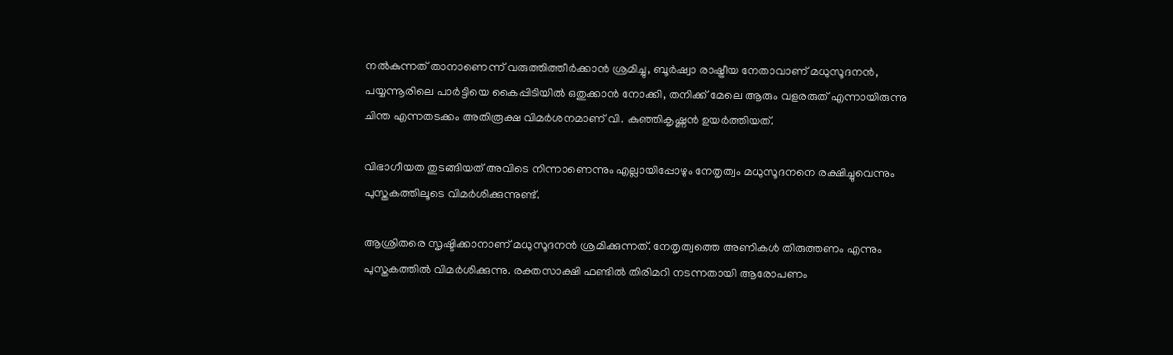നല്‍കുന്നത് താനാണെന്ന് വരുത്തിത്തീര്‍ക്കാന്‍ ശ്രമിച്ചു, ബൂര്‍ഷ്വാ രാഷ്ട്രീയ നേതാവാണ് മധുസൂദനന്‍, പയ്യന്നൂരിലെ പാര്‍ട്ടിയെ കൈപ്പിടിയില്‍ ഒതുക്കാന്‍ നോക്കി, തനിക്ക് മേലെ ആരും വളരരുത് എന്നായിരുന്നു ചിന്ത എന്നതടക്കം അതിരൂക്ഷ വിമര്‍ശനമാണ് വി. കുഞ്ഞികൃഷ്ണന്‍ ഉയര്‍ത്തിയത്.

വിഭാഗീയത തുടങ്ങിയത് അവിടെ നിന്നാണെന്നും എല്ലായിപ്പോഴും നേതൃത്വം മധുസൂദനനെ രക്ഷിച്ചുവെന്നും പുസ്തകത്തിലൂടെ വിമര്‍ശിക്കുന്നുണ്ട്.

ആശ്രിതരെ സൃഷ്ടിക്കാനാണ് മധുസൂദനൻ ശ്രമിക്കുന്നത്. നേതൃത്വത്തെ അണികൾ തിരുത്തണം എന്നും പുസ്തകത്തിൽ വിമർശിക്കുന്നു. രക്തസാക്ഷി ഫണ്ടിൽ തിരിമറി നടന്നതായി ആരോപണം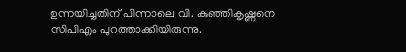ഉന്നയിച്ചതിന് പിന്നാലെ വി. കുഞ്ഞികൃഷ്ണനെ സിപിഎം പുറത്താക്കിയിരുന്നു.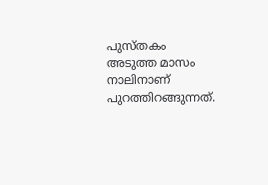പുസ്തകം അടുത്ത മാസം നാലിനാണ് പുറത്തിറങ്ങുന്നത്.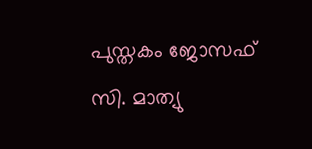പുസ്തകം ജോസഫ് സി. മാത്യു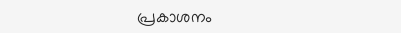പ്രകാശനം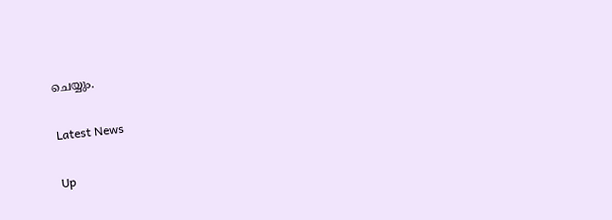ചെയ്യും.

Latest News

Up